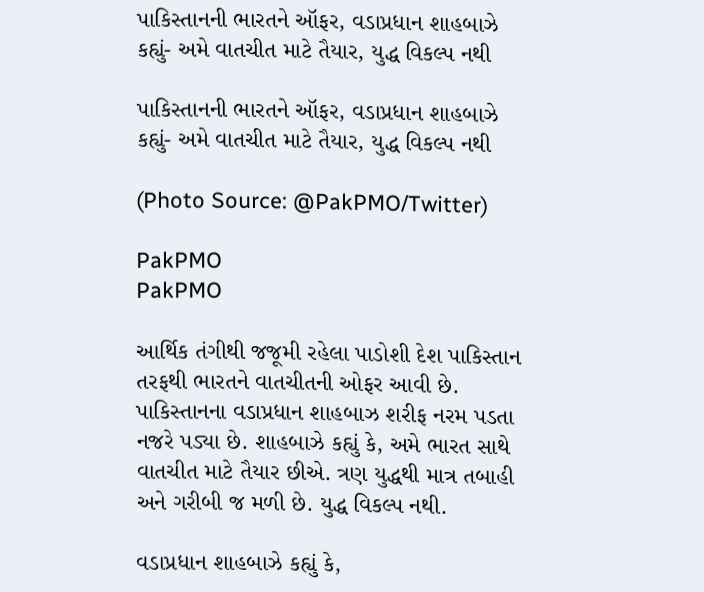પાકિસ્તાનની ભારતને ઑફર, વડાપ્રધાન શાહબાઝે કહ્યું- અમે વાતચીત માટે તૈયાર, યુદ્ધ વિકલ્પ નથી

પાકિસ્તાનની ભારતને ઑફર, વડાપ્રધાન શાહબાઝે કહ્યું- અમે વાતચીત માટે તૈયાર, યુદ્ધ વિકલ્પ નથી

(Photo Source: @PakPMO/Twitter)

PakPMO
PakPMO

આર્થિક તંગીથી જજૂમી રહેલા પાડોશી દેશ પાકિસ્તાન તરફથી ભારતને વાતચીતની ઓફર આવી છે. પાકિસ્તાનના વડાપ્રધાન શાહબાઝ શરીફ નરમ પડતા નજરે પડ્યા છે. શાહબાઝે કહ્યું કે, અમે ભારત સાથે વાતચીત માટે તૈયાર છીએ. ત્રણ યુદ્ધથી માત્ર તબાહી અને ગરીબી જ મળી છે. યુદ્ધ વિકલ્પ નથી.

વડાપ્રધાન શાહબાઝે કહ્યું કે,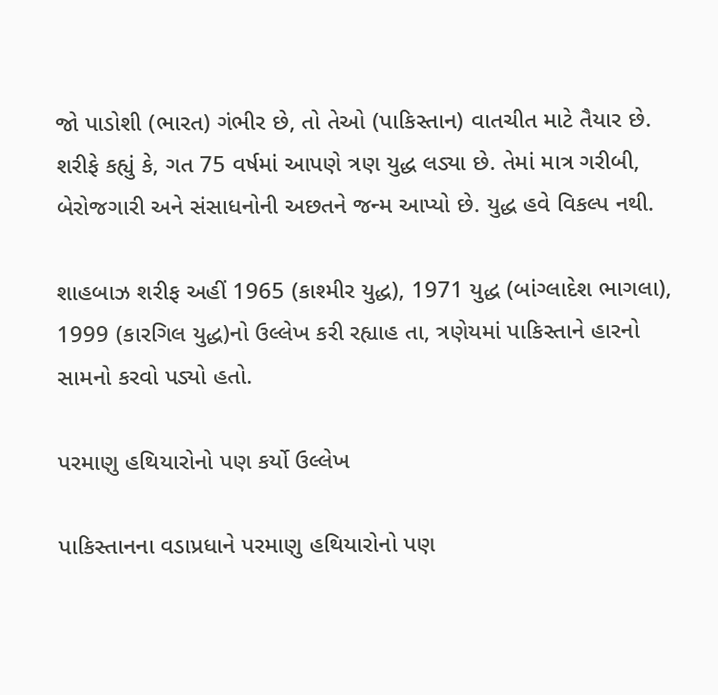જો પાડોશી (ભારત) ગંભીર છે, તો તેઓ (પાકિસ્તાન) વાતચીત માટે તૈયાર છે. શરીફે કહ્યું કે, ગત 75 વર્ષમાં આપણે ત્રણ યુદ્ધ લડ્યા છે. તેમાં માત્ર ગરીબી, બેરોજગારી અને સંસાધનોની અછતને જન્મ આપ્યો છે. યુદ્ધ હવે વિકલ્પ નથી.

શાહબાઝ શરીફ અહીં 1965 (કાશ્મીર યુદ્ધ), 1971 યુદ્ધ (બાંગ્લાદેશ ભાગલા), 1999 (કારગિલ યુદ્ધ)નો ઉલ્લેખ કરી રહ્યાહ તા, ત્રણેયમાં પાકિસ્તાને હારનો સામનો કરવો પડ્યો હતો.

પરમાણુ હથિયારોનો પણ કર્યો ઉલ્લેખ

પાકિસ્તાનના વડાપ્રધાને પરમાણુ હથિયારોનો પણ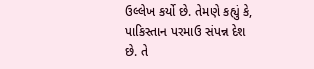ઉલ્લેખ કર્યો છે. તેમણે કહ્યું કે, પાકિસ્તાન પરમાઉ સંપન્ન દેશ છે. તે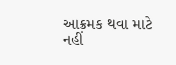આક્રમક થવા માટે નહીં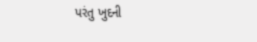પરંતુ ખુદની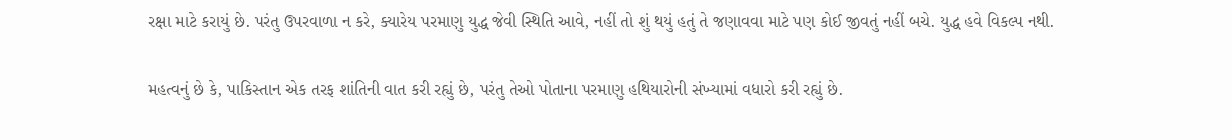રક્ષા માટે કરાયું છે. પરંતુ ઉપરવાળા ન કરે, ક્યારેય પરમાણુ યુદ્ધ જેવી સ્થિતિ આવે, નહીં તો શું થયું હતું તે જણાવવા માટે પણ કોઈ જીવતું નહીં બચે. યુદ્ધ હવે વિકલ્પ નથી.

મહત્વનું છે કે, પાકિસ્તાન એક તરફ શાંતિની વાત કરી રહ્યું છે, પરંતુ તેઓ પોતાના પરમાણુ હથિયારોની સંખ્યામાં વધારો કરી રહ્યું છે.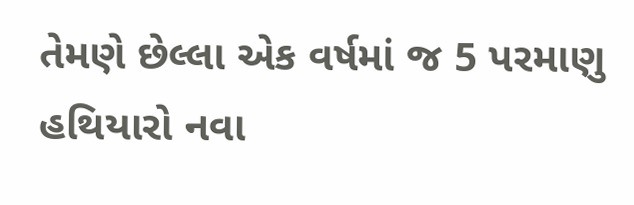તેમણે છેલ્લા એક વર્ષમાં જ 5 પરમાણુ હથિયારો નવા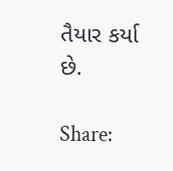તૈયાર કર્યા છે.

Share: